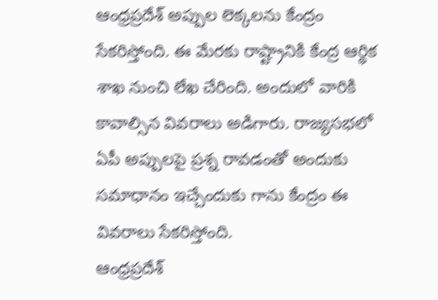ఆంధ్రప్రదేశ్ అప్పుల లెక్కలను కేంద్రం సేకరిస్తోంది. ఈ మేరకు రాష్ట్రానికి కేంద్ర ఆర్థిక శాఖ నుంచి లేఖ చేరింది. అందులో వారికి కావాల్సిన వివరాలు అడిగారు. రాజ్యసభలో ఏపీ అప్పులపై ప్రశ్న రావడంతో అందుకు సమాధానం ఇచ్చేందుకు గాను కేంద్రం ఈ వివరాలు సేకరిస్తోంది.
ఆంధ్రప్రదేశ్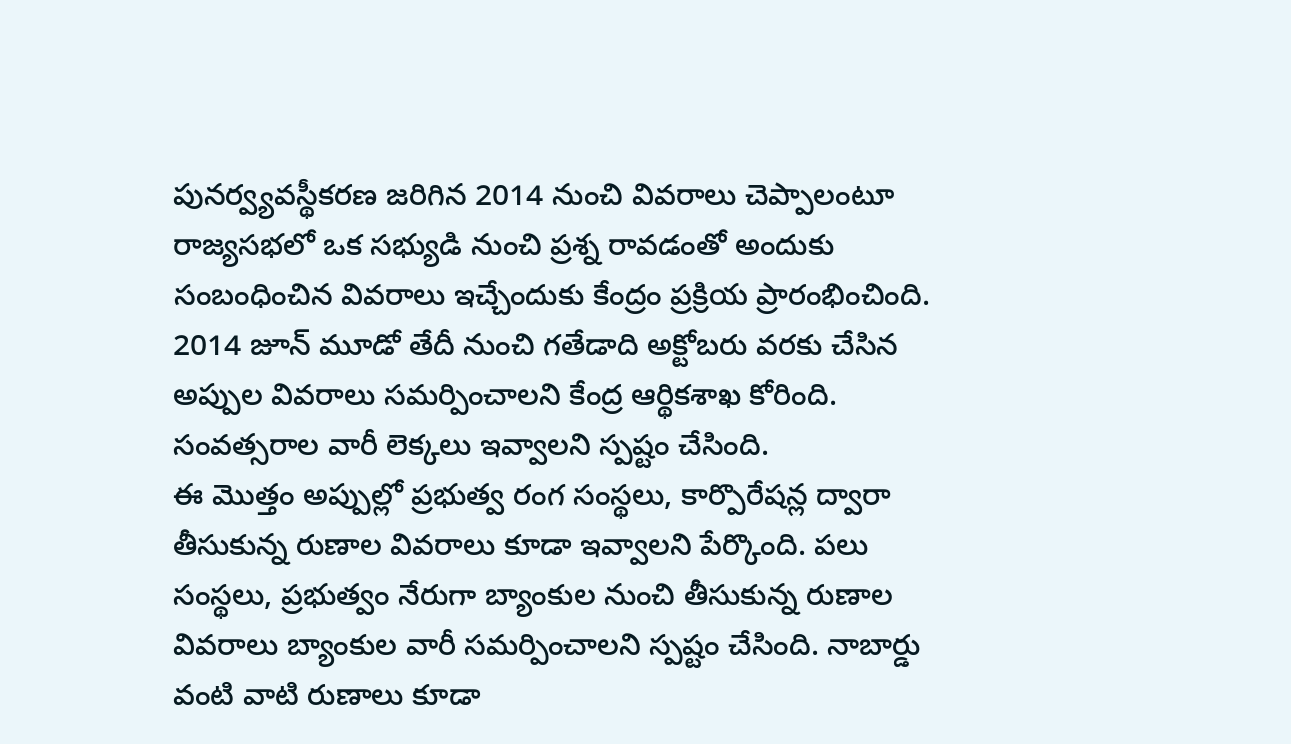పునర్వ్యవస్థీకరణ జరిగిన 2014 నుంచి వివరాలు చెప్పాలంటూ రాజ్యసభలో ఒక సభ్యుడి నుంచి ప్రశ్న రావడంతో అందుకు సంబంధించిన వివరాలు ఇచ్చేందుకు కేంద్రం ప్రక్రియ ప్రారంభించింది. 2014 జూన్ మూడో తేదీ నుంచి గతేడాది అక్టోబరు వరకు చేసిన అప్పుల వివరాలు సమర్పించాలని కేంద్ర ఆర్థికశాఖ కోరింది. సంవత్సరాల వారీ లెక్కలు ఇవ్వాలని స్పష్టం చేసింది.
ఈ మొత్తం అప్పుల్లో ప్రభుత్వ రంగ సంస్థలు, కార్పొరేషన్ల ద్వారా తీసుకున్న రుణాల వివరాలు కూడా ఇవ్వాలని పేర్కొంది. పలు సంస్థలు, ప్రభుత్వం నేరుగా బ్యాంకుల నుంచి తీసుకున్న రుణాల వివరాలు బ్యాంకుల వారీ సమర్పించాలని స్పష్టం చేసింది. నాబార్డు వంటి వాటి రుణాలు కూడా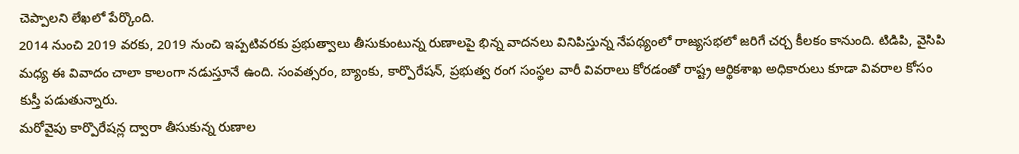చెప్పాలని లేఖలో పేర్కొంది.
2014 నుంచి 2019 వరకు, 2019 నుంచి ఇప్పటివరకు ప్రభుత్వాలు తీసుకుంటున్న రుణాలపై భిన్న వాదనలు వినిపిస్తున్న నేపథ్యంలో రాజ్యసభలో జరిగే చర్చ కీలకం కానుంది. టిడిపి, వైసిపి మధ్య ఈ వివాదం చాలా కాలంగా నడుస్తూనే ఉంది. సంవత్సరం, బ్యాంకు, కార్పొరేషన్, ప్రభుత్వ రంగ సంస్థల వారీ వివరాలు కోరడంతో రాష్ట్ర ఆర్థికశాఖ అధికారులు కూడా వివరాల కోసం కుస్తీ పడుతున్నారు.
మరోవైపు కార్పొరేషన్ల ద్వారా తీసుకున్న రుణాల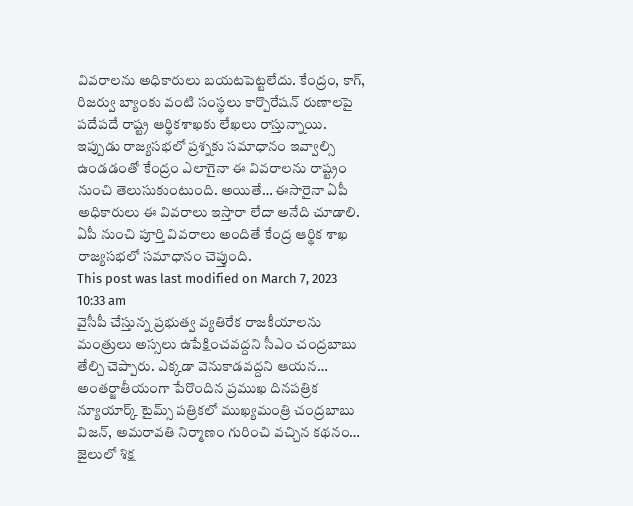వివరాలను అధికారులు బయటపెట్టలేదు. కేంద్రం, కాగ్, రిజర్వు బ్యాంకు వంటి సంస్థలు కార్పొరేషన్ రుణాలపై పదేపదే రాష్ట్ర ఆర్థికశాఖకు లేఖలు రాస్తున్నాయి. ఇప్పుడు రాజ్యసభలో ప్రశ్నకు సమాధానం ఇవ్వాల్సి ఉండడంతో కేంద్రం ఎలాగైనా ఈ వివరాలను రాష్ట్రం నుంచి తెలుసుకుంటుంది. అయితే… ఈసారైనా ఏపీ అధికారులు ఈ వివరాలు ఇస్తారా లేదా అనేది చూడాలి. ఏపీ నుంచి పూర్తి వివరాలు అందితే కేంద్ర ఆర్థిక శాఖ రాజ్యసభలో సమాధానం చెప్తుంది.
This post was last modified on March 7, 2023 10:33 am
వైసీపీ చేస్తున్న ప్రభుత్వ వ్యతిరేక రాజకీయాలను మంత్రులు అస్సలు ఉపేక్షించవద్దని సీఎం చంద్రబాబు తేల్చి చెప్పారు. ఎక్కడా వెనుకాడవద్దని ఆయన…
అంతర్జాతీయంగా పేరొందిన ప్రముఖ దినపత్రిక న్యూయార్క్ టైమ్స్ పత్రికలో ముఖ్యమంత్రి చంద్రబాబు విజన్, అమరావతి నిర్మాణం గురించి వచ్చిన కథనం…
జైలులో శిక్ష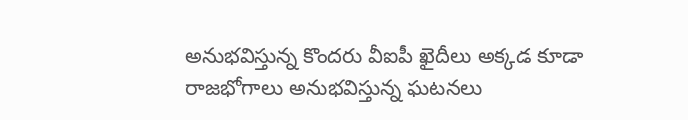అనుభవిస్తున్న కొందరు వీఐపీ ఖైదీలు అక్కడ కూడా రాజభోగాలు అనుభవిస్తున్న ఘటనలు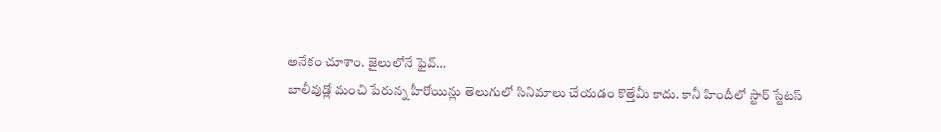అనేకం చూశాం. జైలులోనే ఫైవ్…
బాలీవుడ్లో మంచి పేరున్న హీరోయిన్లు తెలుగులో సినిమాలు చేయడం కొత్తేమీ కాదు. కానీ హిందీలో స్టార్ స్టేటస్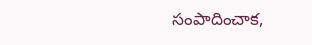సంపాదించాక,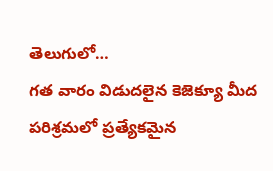తెలుగులో…
గత వారం విడుదలైన కెజెక్యూ మీద పరిశ్రమలో ప్రత్యేకమైన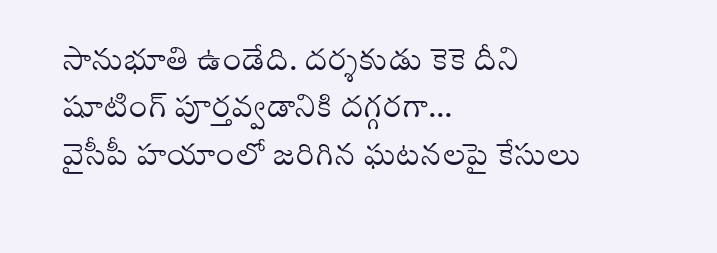సానుభూతి ఉండేది. దర్శకుడు కెకె దీని షూటింగ్ పూర్తవ్వడానికి దగ్గరగా…
వైసీపీ హయాంలో జరిగిన ఘటనలపై కేసులు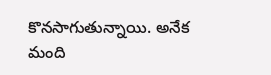కొనసాగుతున్నాయి. అనేక మంది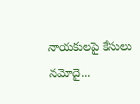నాయకులపై కేసులు నమోదై...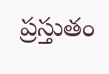ప్రస్తుతం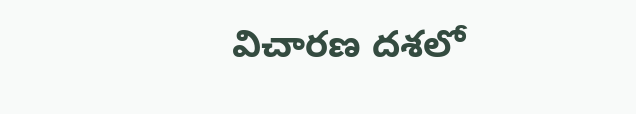విచారణ దశలో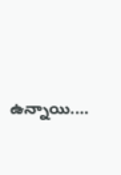ఉన్నాయి.…